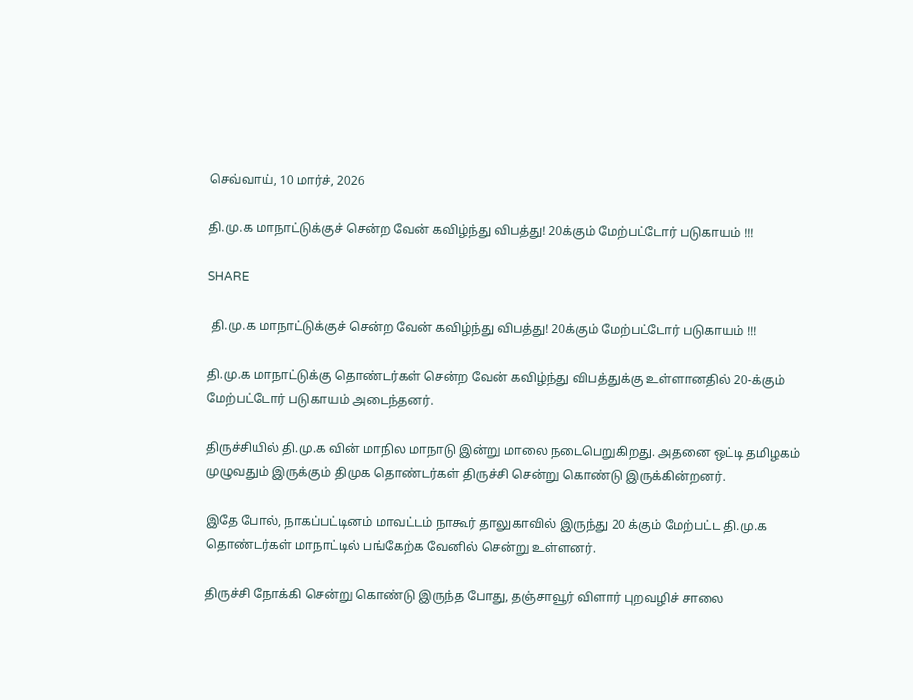செவ்வாய், 10 மார்ச், 2026

தி.மு.க மாநாட்டுக்குச் சென்ற வேன் கவிழ்ந்து விபத்து! 20க்கும் மேற்பட்டோர் படுகாயம் !!!

SHARE

 தி.மு.க மாநாட்டுக்குச் சென்ற வேன் கவிழ்ந்து விபத்து! 20க்கும் மேற்பட்டோர் படுகாயம் !!!

தி.மு.க மாநாட்டுக்கு தொண்டர்கள் சென்ற வேன் கவிழ்ந்து விபத்துக்கு உள்ளானதில் 20-க்கும் மேற்பட்டோர் படுகாயம் அடைந்தனர்.

திருச்சியில் தி.மு.க வின் மாநில மாநாடு இன்று மாலை நடைபெறுகிறது. அதனை ஒட்டி தமிழகம் முழுவதும் இருக்கும் திமுக தொண்டர்கள் திருச்சி சென்று கொண்டு இருக்கின்றனர்.

இதே போல், நாகப்பட்டினம் மாவட்டம் நாகூர் தாலுகாவில் இருந்து 20 க்கும் மேற்பட்ட தி.மு.க தொண்டர்கள் மாநாட்டில் பங்கேற்க வேனில் சென்று உள்ளனர்.

திருச்சி நோக்கி சென்று கொண்டு இருந்த போது, தஞ்சாவூர் விளார் புறவழிச் சாலை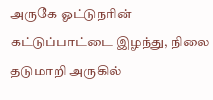அருகே ஓட்டுநரின் கட்டுப்பாட்டை இழந்து, நிலை தடுமாறி அருகில்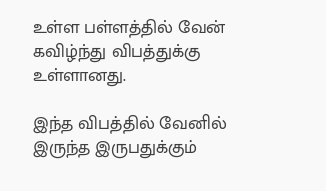உள்ள பள்ளத்தில் வேன் கவிழ்ந்து விபத்துக்கு உள்ளானது.

இந்த விபத்தில் வேனில் இருந்த இருபதுக்கும்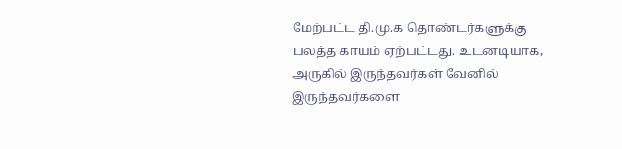மேற்பட்ட தி.மு.க தொண்டர்களுக்கு பலத்த காயம் ஏற்பட்டது. உடனடியாக, அருகில் இருந்தவர்கள் வேனில் இருந்தவர்களை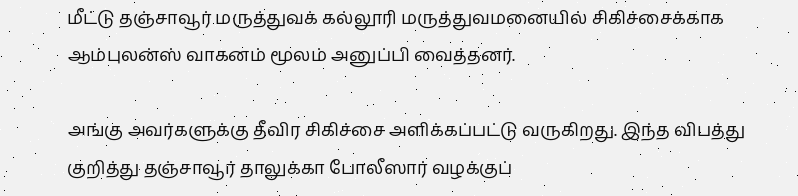மீட்டு தஞ்சாவூர் மருத்துவக் கல்லூரி மருத்துவமனையில் சிகிச்சைக்காக ஆம்புலன்ஸ் வாகனம் மூலம் அனுப்பி வைத்தனர்.

அங்கு அவர்களுக்கு தீவிர சிகிச்சை அளிக்கப்பட்டு வருகிறது. இந்த விபத்து குறித்து தஞ்சாவூர் தாலுக்கா போலீஸார் வழக்குப்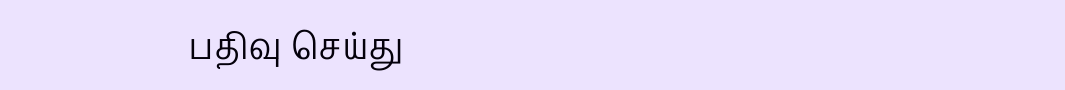பதிவு செய்து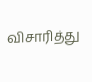விசாரித்து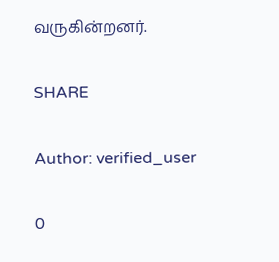வருகின்றனர்.

SHARE

Author: verified_user

0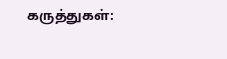கருத்துகள்: